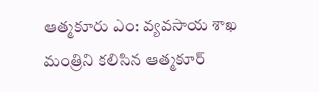ఆత్మకూరు ఎం: వ్యవసాయ శాఖ మంత్రిని కలిసిన ఆత్మకూర్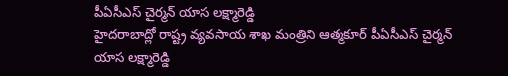పీఏసీఎస్ చైర్మన్ యాస లక్ష్మారెడ్డి
హైదరాబాద్లో రాష్ట్ర వ్యవసాయ శాఖ మంత్రిని ఆత్మకూర్ పీఏసీఎస్ చైర్మన్ యాస లక్ష్మారెడ్డి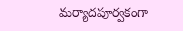మర్యాదపూర్వకంగా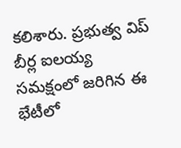కలిశారు. ప్రభుత్వ విప్ బీర్ల ఐలయ్య సమక్షంలో జరిగిన ఈ భేటీలో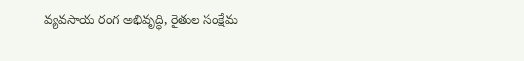వ్యవసాయ రంగ అభివృద్ధి, రైతుల సంక్షేమ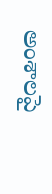అంశాలపై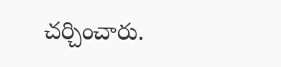చర్చించారు.